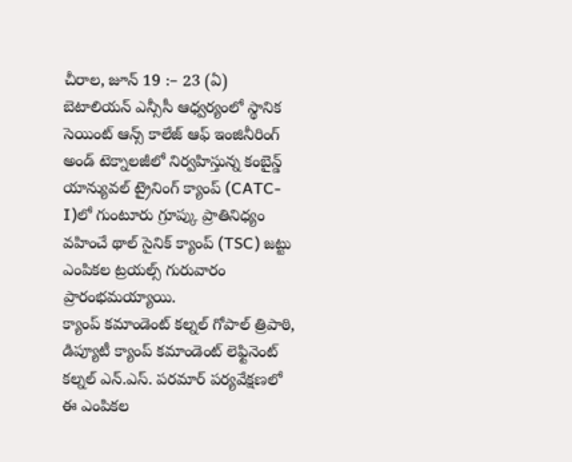చీరాల, జూన్ 19 :– 23 (ఏ) బెటాలియన్ ఎన్సీసీ ఆధ్వర్యంలో స్థానిక సెయింట్ ఆన్స్ కాలేజ్ ఆఫ్ ఇంజినీరింగ్ అండ్ టెక్నాలజీలో నిర్వహిస్తున్న కంబైన్డ్ యాన్యువల్ ట్రైనింగ్ క్యాంప్ (CATC-I)లో గుంటూరు గ్రూప్కు ప్రాతినిధ్యం వహించే థాల్ సైనిక్ క్యాంప్ (TSC) జట్టు ఎంపికల ట్రయల్స్ గురువారం ప్రారంభమయ్యాయి.
క్యాంప్ కమాండెంట్ కల్నల్ గోపాల్ త్రిపాఠి, డిప్యూటీ క్యాంప్ కమాండెంట్ లెఫ్టినెంట్ కల్నల్ ఎన్.ఎస్. పరమార్ పర్యవేక్షణలో ఈ ఎంపికల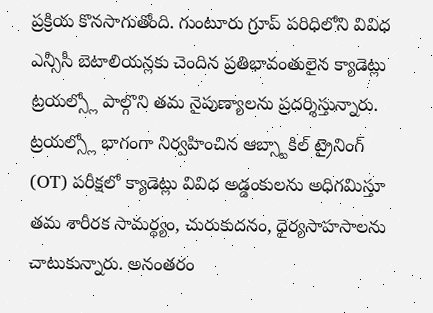ప్రక్రియ కొనసాగుతోంది. గుంటూరు గ్రూప్ పరిధిలోని వివిధ ఎన్సీసీ బెటాలియన్లకు చెందిన ప్రతిభావంతులైన క్యాడెట్లు ట్రయల్స్లో పాల్గొని తమ నైపుణ్యాలను ప్రదర్శిస్తున్నారు.
ట్రయల్స్లో భాగంగా నిర్వహించిన ఆబ్స్టాకిల్ ట్రైనింగ్ (OT) పరీక్షలో క్యాడెట్లు వివిధ అడ్డంకులను అధిగమిస్తూ తమ శారీరక సామర్థ్యం, చురుకుదనం, ధైర్యసాహసాలను చాటుకున్నారు. అనంతరం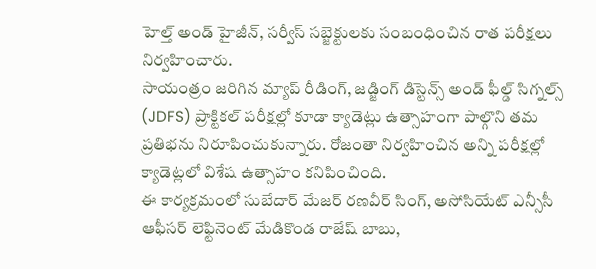హెల్త్ అండ్ హైజీన్, సర్వీస్ సబ్జెక్టులకు సంబంధించిన రాత పరీక్షలు నిర్వహించారు.
సాయంత్రం జరిగిన మ్యాప్ రీడింగ్, జడ్జింగ్ డిస్టెన్స్ అండ్ ఫీల్డ్ సిగ్నల్స్ (JDFS) ప్రాక్టికల్ పరీక్షల్లో కూడా క్యాడెట్లు ఉత్సాహంగా పాల్గొని తమ ప్రతిభను నిరూపించుకున్నారు. రోజంతా నిర్వహించిన అన్ని పరీక్షల్లో క్యాడెట్లలో విశేష ఉత్సాహం కనిపించింది.
ఈ కార్యక్రమంలో సుబేదార్ మేజర్ రణవీర్ సింగ్, అసోసియేట్ ఎన్సీసీ ఆఫీసర్ లెఫ్టినెంట్ మేడికొండ రాజేష్ బాబు,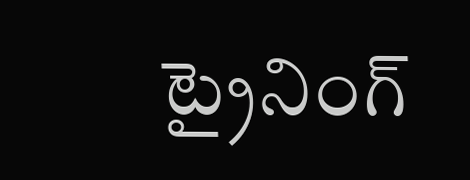ట్రైనింగ్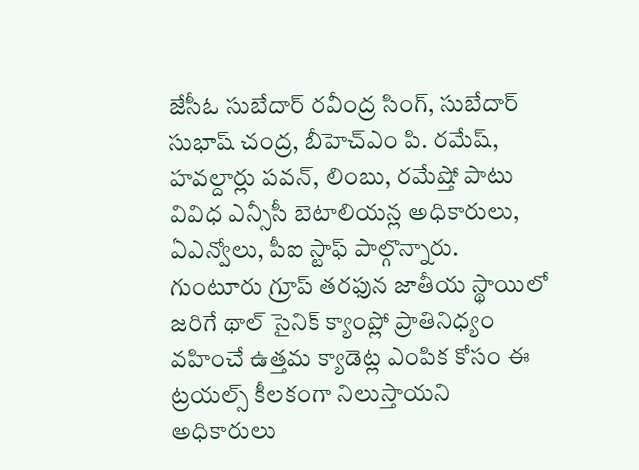జేసీఓ సుబేదార్ రవీంద్ర సింగ్, సుబేదార్ సుభాష్ చంద్ర, బీహెచ్ఎం పి. రమేష్, హవల్దార్లు పవన్, లింబు, రమేష్తో పాటు వివిధ ఎన్సీసీ బెటాలియన్ల అధికారులు, ఏఎన్వోలు, పీఐ స్టాఫ్ పాల్గొన్నారు.
గుంటూరు గ్రూప్ తరఫున జాతీయ స్థాయిలో జరిగే థాల్ సైనిక్ క్యాంప్లో ప్రాతినిధ్యం వహించే ఉత్తమ క్యాడెట్ల ఎంపిక కోసం ఈ ట్రయల్స్ కీలకంగా నిలుస్తాయని అధికారులు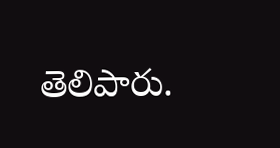తెలిపారు.